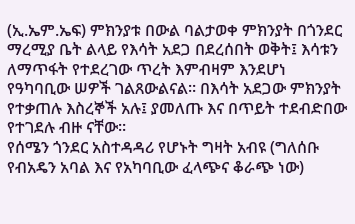(ኢ.ኤም.ኤፍ) ምክንያቱ በውል ባልታወቀ ምክንያት በጎንደር ማረሚያ ቤት ልላይ የእሳት አደጋ በደረሰበት ወቅት፤ እሳቱን ለማጥፋት የተደረገው ጥረት እምብዛም እንደሆነ የዓካባቢው ሠዎች ገልጸውልናል። በእሳት አደጋው ምክንያት የተቃጠሉ እስረኞች አሉ፤ ያመለጡ እና በጥይት ተደብድበው የተገደሉ ብዙ ናቸው።
የሰሜን ጎንደር አስተዳዳሪ የሆኑት ግዛት አብዩ (ግለሰቡ የብአዴን አባል እና የአካባቢው ፈላጭና ቆራጭ ነው)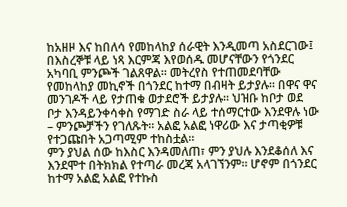ከአዘዞ እና ከበለሳ የመከላከያ ሰራዊት እንዲመጣ አስደርገው፤ በእስረኞቹ ላይ ነጻ እርምጃ እየወሰዱ መሆናቸውን የጎንደር አካባቢ ምንጮች ገልጸዋል። መትረየስ የተጠመደባቸው የመከላከያ መኪኖች በጎንደር ከተማ በብዛት ይታያሉ። በዋና ዋና መንገዶች ላይ የታጠቁ ወታደሮች ይታያሉ። ህዝቡ ከቦታ ወደ ቦታ እንዳይንቀሳቀስ የማገድ ስራ ላይ ተሰማርተው እንደዋሉ ነው – ምንጮቻችን የገለጹት። አልፎ አልፎ ነዋሪው እና ታጣቂዎቹ የተጋጩበት አጋጣሚም ተከስቷል።
ምን ያህል ሰው ከእስር እንዳመለጠ፣ ምን ያህሉ እንደቆሰለ እና እንደሞተ በትክክል የተጣራ መረጃ አላገኘንም። ሆኖም በጎንደር ከተማ አልፎ አልፎ የተኩስ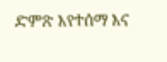ድምጽ እየተሰማ እና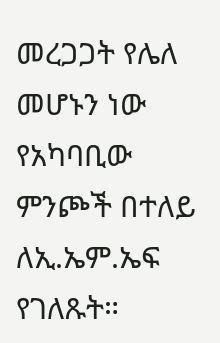መረጋጋት የሌለ መሆኑን ነው የአካባቢው ምንጮች በተለይ ለኢ.ኤም.ኤፍ የገለጹት።